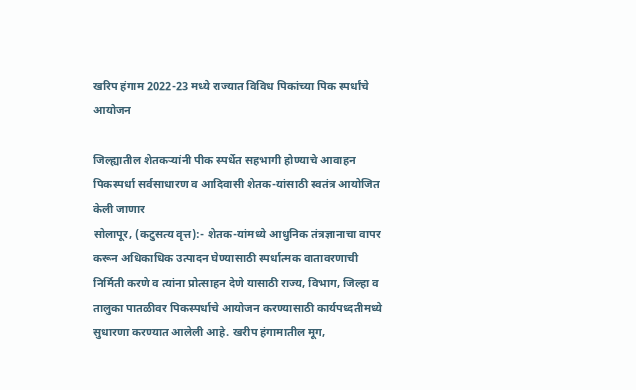खरिप हंगाम 2022-23 मध्ये राज्यात विविध पिकांच्या पिक स्पर्धांचे आयोजन

जिल्ह्यातील शेतकऱ्यांनी पीक स्पर्धेत सहभागी होण्याचे आवाहन
पिकस्पर्धा सर्वसाधारण व आदिवासी शेतक-यांसाठी स्वतंत्र आयोजित केली जाणार
सोलापूर, (कटुसत्य वृत्त):- शेतक-यांमध्ये आधुनिक तंत्रज्ञानाचा वापर करून अधिकाधिक उत्पादन घेण्यासाठी स्पर्धात्मक वातावरणाची निर्मिती करणे व त्यांना प्रोत्साहन देणे यासाठी राज्य, विभाग, जिल्हा व तालुका पातळीवर पिकस्पर्धाचे आयोजन करण्यासाठी कार्यपध्दतीमध्ये सुधारणा करण्यात आलेली आहे. खरीप हंगामातील मूग,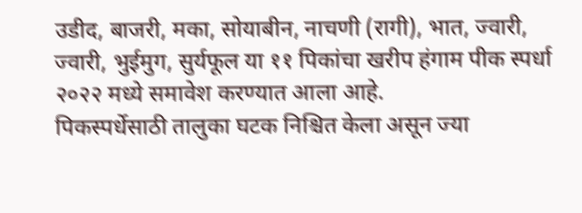उडीद, बाजरी, मका, सोयाबीन, नाचणी (रागी), भात, ज्वारी, ज्वारी, भुईमुग, सुर्यफूल या ११ पिकांचा खरीप हंगाम पीक स्पर्धा २०२२ मध्ये समावेश करण्यात आला आहे.
पिकस्पर्धेसाठी तालुका घटक निश्चित केला असून ज्या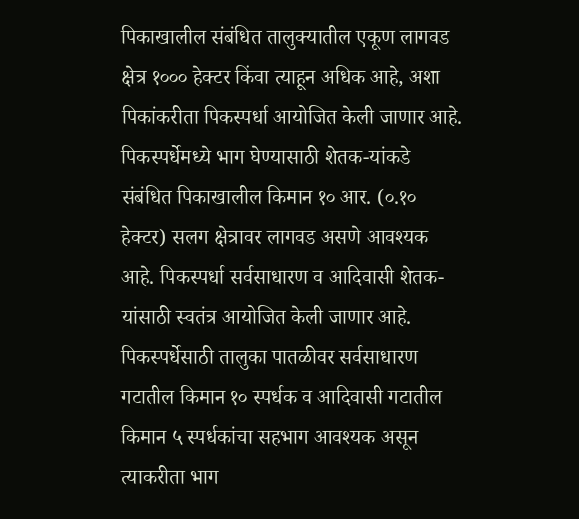पिकाखालील संबंधित तालुक्यातील एकूण लागवड क्षेत्र १००० हेक्टर किंवा त्याहून अधिक आहे, अशा पिकांकरीता पिकस्पर्धा आयोजित केली जाणार आहे. पिकस्पर्धेमध्ये भाग घेण्यासाठी शेतक-यांकडे संबंधित पिकाखालील किमान १० आर. (०.१० हेक्टर) सलग क्षेत्रावर लागवड असणे आवश्यक आहे. पिकस्पर्धा सर्वसाधारण व आदिवासी शेतक-यांसाठी स्वतंत्र आयोजित केली जाणार आहे.
पिकस्पर्धेसाठी तालुका पातळीवर सर्वसाधारण गटातील किमान १० स्पर्धक व आदिवासी गटातील किमान ५ स्पर्धकांचा सहभाग आवश्यक असून त्याकरीता भाग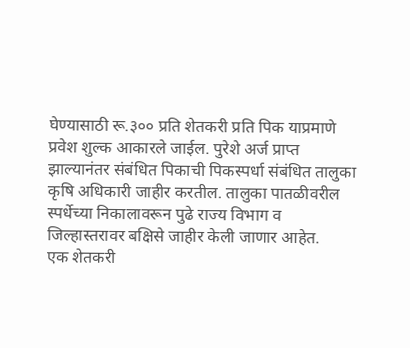घेण्यासाठी रू.३०० प्रति शेतकरी प्रति पिक याप्रमाणे प्रवेश शुल्क आकारले जाईल. पुरेशे अर्ज प्राप्त झाल्यानंतर संबंधित पिकाची पिकस्पर्धा संबंधित तालुका कृषि अधिकारी जाहीर करतील. तालुका पातळीवरील स्पर्धेच्या निकालावरून पुढे राज्य विभाग व जिल्हास्तरावर बक्षिसे जाहीर केली जाणार आहेत.
एक शेतकरी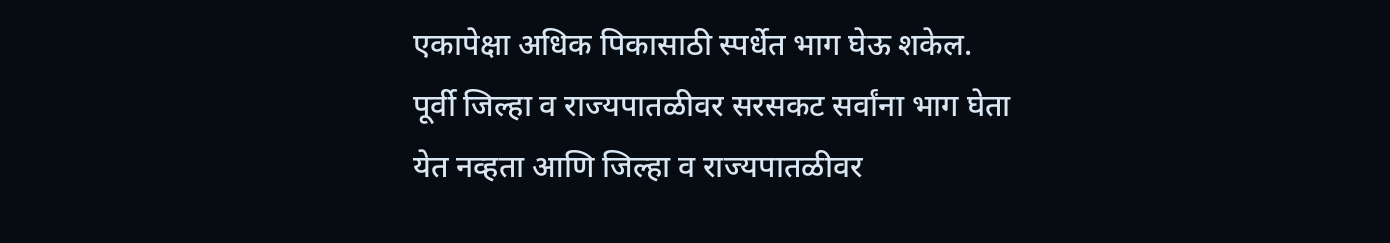एकापेक्षा अधिक पिकासाठी स्पर्धेत भाग घेऊ शकेल. पूर्वी जिल्हा व राज्यपातळीवर सरसकट सर्वांना भाग घेता येत नव्हता आणि जिल्हा व राज्यपातळीवर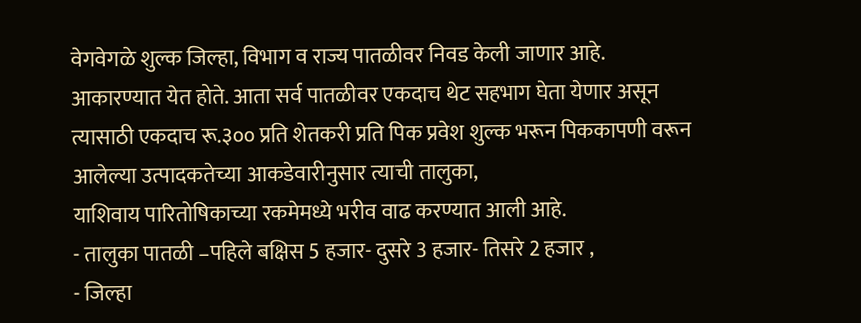वेगवेगळे शुल्क जिल्हा, विभाग व राज्य पातळीवर निवड केली जाणार आहे.
आकारण्यात येत होते. आता सर्व पातळीवर एकदाच थेट सहभाग घेता येणार असून त्यासाठी एकदाच रू.३०० प्रति शेतकरी प्रति पिक प्रवेश शुल्क भरून पिककापणी वरून आलेल्या उत्पादकतेच्या आकडेवारीनुसार त्याची तालुका,
याशिवाय पारितोषिकाच्या रकमेमध्ये भरीव वाढ करण्यात आली आहे.
- तालुका पातळी –पहिले बक्षिस 5 हजार- दुसरे 3 हजार- तिसरे 2 हजार ,
- जिल्हा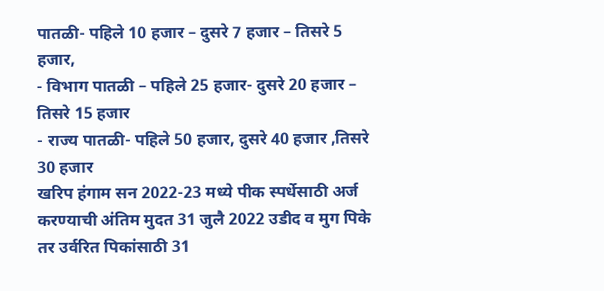पातळी- पहिले 10 हजार – दुसरे 7 हजार – तिसरे 5 हजार,
- विभाग पातळी – पहिले 25 हजार- दुसरे 20 हजार – तिसरे 15 हजार
- राज्य पातळी- पहिले 50 हजार, दुसरे 40 हजार ,तिसरे 30 हजार
खरिप हंगाम सन 2022-23 मध्ये पीक स्पर्धेसाठी अर्ज करण्याची अंतिम मुदत 31 जुलै 2022 उडीद व मुग पिके तर उर्वरित पिकांसाठी 31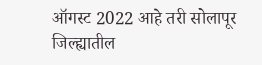ऑगस्ट 2022 आहे तरी सोलापूर जिल्ह्यातील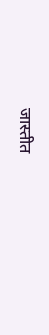जास्तीत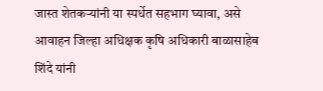जास्त शेतकऱ्यांनी या स्पर्धेत सहभाग घ्यावा, असे आवाहन जिल्हा अधिक्षक कृषि अधिकारी बाळासाहेब शिंदे यांनी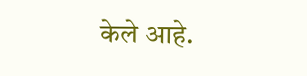केले आहे.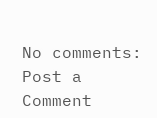No comments:
Post a Comment